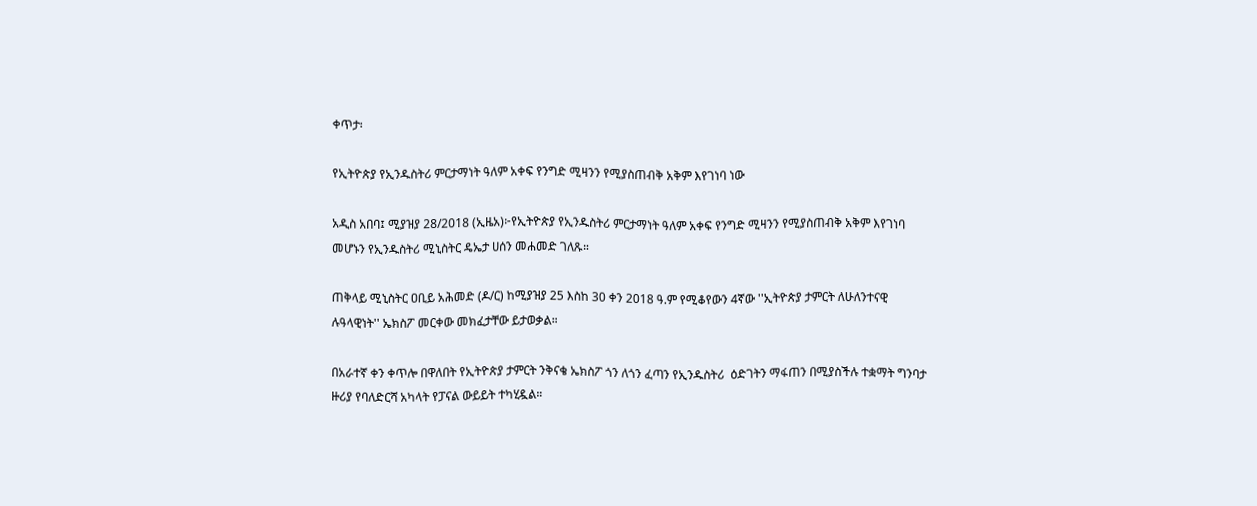ቀጥታ፡

የኢትዮጵያ የኢንዱስትሪ ምርታማነት ዓለም አቀፍ የንግድ ሚዛንን የሚያስጠብቅ አቅም እየገነባ ነው

አዲስ አበባ፤ ሚያዝያ 28/2018 (ኢዜአ)፦የኢትዮጵያ የኢንዱስትሪ ምርታማነት ዓለም አቀፍ የንግድ ሚዛንን የሚያስጠብቅ አቅም እየገነባ መሆኑን የኢንዱስትሪ ሚኒስትር ዴኤታ ሀሰን መሐመድ ገለጹ።

ጠቅላይ ሚኒስትር ዐቢይ አሕመድ (ዶ/ር) ከሚያዝያ 25 እስከ 30 ቀን 2018 ዓ.ም የሚቆየውን 4ኛው ''ኢትዮጵያ ታምርት ለሁለንተናዊ ሉዓላዊነት'' ኤክስፖ መርቀው መክፈታቸው ይታወቃል።

በአራተኛ ቀን ቀጥሎ በዋለበት የኢትዮጵያ ታምርት ንቅናቄ ኤክስፖ ጎን ለጎን ፈጣን የኢንዱስትሪ  ዕድገትን ማፋጠን በሚያስችሉ ተቋማት ግንባታ ዙሪያ የባለድርሻ አካላት የፓናል ውይይት ተካሂዷል።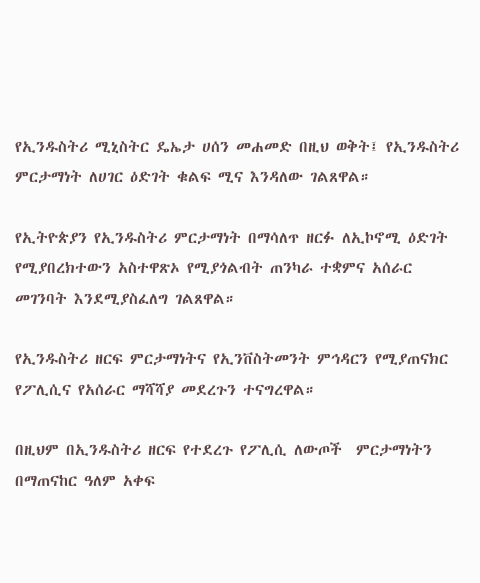የኢንዱስትሪ ሚኒስትር ዴኤታ ሀሰን መሐመድ በዚህ ወቅት፤ የኢንዱስትሪ ምርታማነት ለሀገር ዕድገት ቁልፍ ሚና እንዳለው ገልጸዋል።

የኢትዮጵያን የኢንዱስትሪ ምርታማነት በማሳለጥ ዘርፉ ለኢኮኖሚ ዕድገት የሚያበረክተውን አስተዋጽኦ የሚያጎልብት ጠንካራ ተቋምና አሰራር መገንባት እንደሚያስፈለግ ገልጸዋል።

የኢንዱስትሪ ዘርፍ ምርታማነትና የኢንቨስትመንት ምኅዳርን የሚያጠናክር የፖሊሲና የአሰራር ማሻሻያ መደረጉን ተናግረዋል።

በዚህም በኢንዱስትሪ ዘርፍ የተደረጉ የፖሊሲ ለውጦች  ምርታማነትን በማጠናከር ዓለም አቀፍ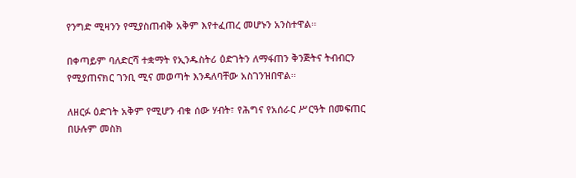የንግድ ሚዛንን የሚያስጠብቅ አቅም እየተፈጠረ መሆኑን አንስተዋል።

በቀጣይም ባለድርሻ ተቋማት የኢንዱስትሪ ዕድገትን ለማፋጠን ቅንጅትና ትብብርን የሚያጠናክር ገንቢ ሚና መወጣት እንዳለባቸው አስገንዝበዋል።

ለዘርፉ ዕድገት አቅም የሚሆን ብቁ ሰው ሃብት፣ የሕግና የአሰራር ሥርዓት በመፍጠር በሁሉም መስክ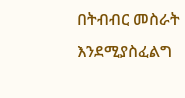በትብብር መስራት እንደሚያስፈልግ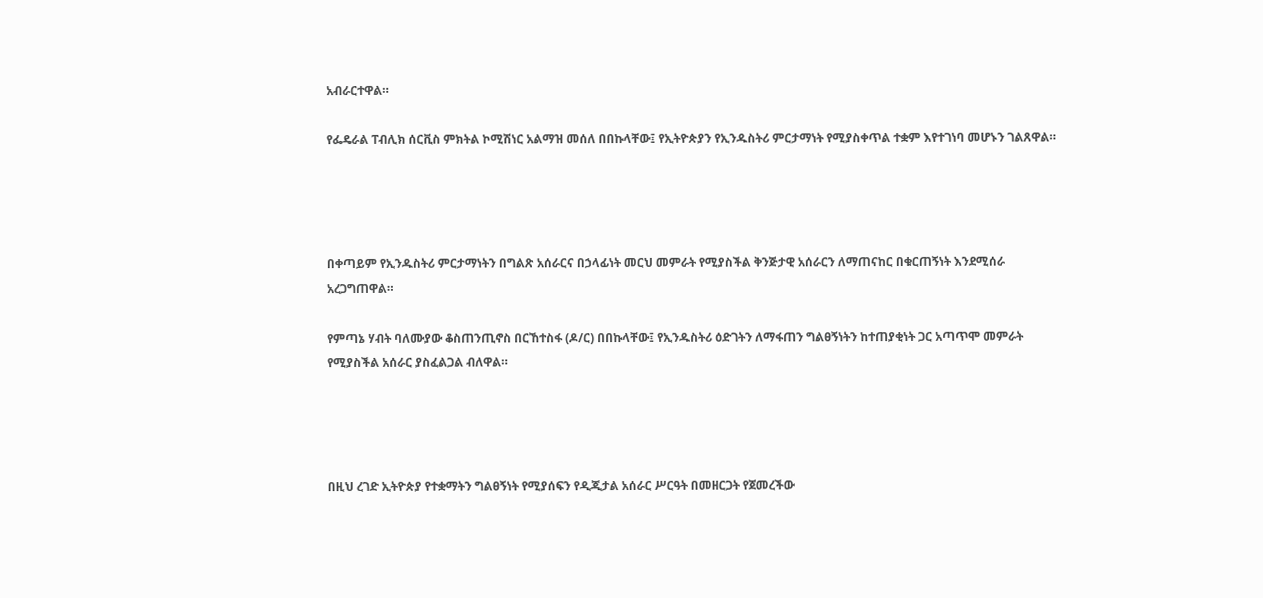አብራርተዋል።

የፌዴራል ፐብሊክ ሰርቪስ ምክትል ኮሚሽነር አልማዝ መሰለ በበኩላቸው፤ የኢትዮጵያን የኢንዱስትሪ ምርታማነት የሚያስቀጥል ተቋም እየተገነባ መሆኑን ገልጸዋል።




በቀጣይም የኢንዱስትሪ ምርታማነትን በግልጽ አሰራርና በኃላፊነት መርህ መምራት የሚያስችል ቅንጅታዊ አሰራርን ለማጠናከር በቁርጠኝነት እንደሚሰራ አረጋግጠዋል።

የምጣኔ ሃብት ባለሙያው ቆስጠንጢኖስ በርኸተስፋ (ዶ/ር) በበኩላቸው፤ የኢንዱስትሪ ዕድገትን ለማፋጠን ግልፀኝነትን ከተጠያቂነት ጋር አጣጥሞ መምራት የሚያስችል አሰራር ያስፈልጋል ብለዋል።




በዚህ ረገድ ኢትዮጵያ የተቋማትን ግልፀኝነት የሚያሰፍን የዲጂታል አሰራር ሥርዓት በመዘርጋት የጀመረችው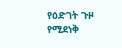የዕድገት ጉዞ የሚደነቅ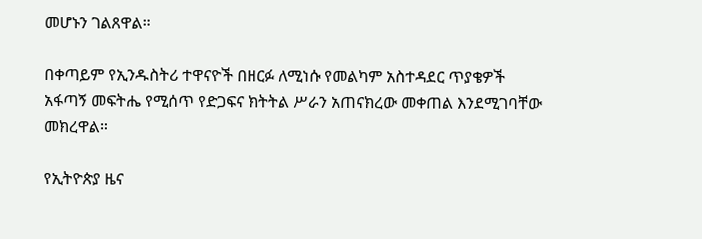መሆኑን ገልጸዋል።

በቀጣይም የኢንዱስትሪ ተዋናዮች በዘርፉ ለሚነሱ የመልካም አስተዳደር ጥያቄዎች አፋጣኝ መፍትሔ የሚሰጥ የድጋፍና ክትትል ሥራን አጠናክረው መቀጠል እንደሚገባቸው መክረዋል።

የኢትዮጵያ ዜና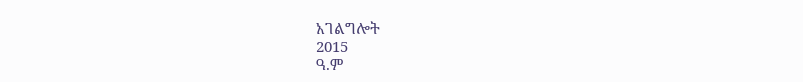አገልግሎት
2015
ዓ.ም